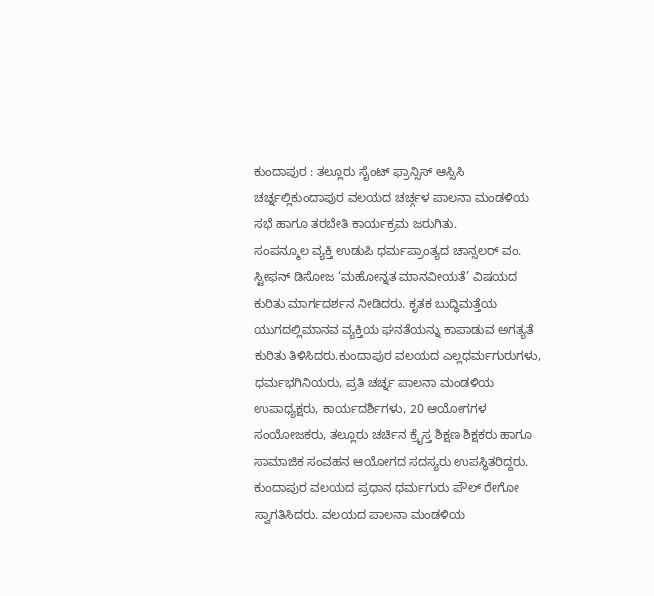ಕುಂದಾಪುರ : ತಲ್ಲೂರು ಸೈಂಟ್ ಫ್ರಾನ್ಸಿಸ್ ಆಸ್ಸಿಸಿ ಚರ್ಚ್ನಲ್ಲಿಕುಂದಾಪುರ ವಲಯದ ಚರ್ಚ್ಗಳ ಪಾಲನಾ ಮಂಡಳಿಯ ಸಭೆ ಹಾಗೂ ತರಬೇತಿ ಕಾರ್ಯಕ್ರಮ ಜರುಗಿತು.
ಸಂಪನ್ಮೂಲ ವ್ಯಕ್ತಿ ಉಡುಪಿ ಧರ್ಮಪ್ರಾಂತ್ಯದ ಚಾನ್ಸಲರ್ ವಂ. ಸ್ಟೀಫನ್ ಡಿಸೋಜ ‘ಮಹೋನ್ನತ ಮಾನವೀಯತೆ’ ವಿಷಯದ ಕುರಿತು ಮಾರ್ಗದರ್ಶನ ನೀಡಿದರು. ಕೃತಕ ಬುದ್ಧಿಮತ್ತೆಯ ಯುಗದಲ್ಲಿಮಾನವ ವ್ಯಕ್ತಿಯ ಘನತೆಯನ್ನು ಕಾಪಾಡುವ ಅಗತ್ಯತೆ ಕುರಿತು ತಿಳಿಸಿದರು.ಕುಂದಾಪುರ ವಲಯದ ಎಲ್ಲಧರ್ಮಗುರುಗಳು, ಧರ್ಮಭಗಿನಿಯರು, ಪ್ರತಿ ಚರ್ಚ್ನ ಪಾಲನಾ ಮಂಡಳಿಯ ಉಪಾಧ್ಯಕ್ಷರು, ಕಾರ್ಯದರ್ಶಿಗಳು, 20 ಆಯೋಗಗಳ ಸಂಯೋಜಕರು, ತಲ್ಲೂರು ಚರ್ಚಿನ ಕ್ರೈಸ್ತ ಶಿಕ್ಷಣ ಶಿಕ್ಷಕರು ಹಾಗೂ ಸಾಮಾಜಿಕ ಸಂವಹನ ಆಯೋಗದ ಸದಸ್ಯರು ಉಪಸ್ಥಿತರಿದ್ದರು. ಕುಂದಾಪುರ ವಲಯದ ಪ್ರಧಾನ ಧರ್ಮಗುರು ಪೌಲ್ ರೇಗೋ ಸ್ವಾಗತಿಸಿದರು. ವಲಯದ ಪಾಲನಾ ಮಂಡಳಿಯ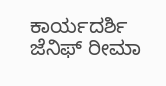ಕಾರ್ಯದರ್ಶಿ ಜೆನಿಫ್ ರೀಮಾ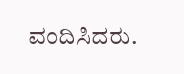ವಂದಿಸಿದರು.